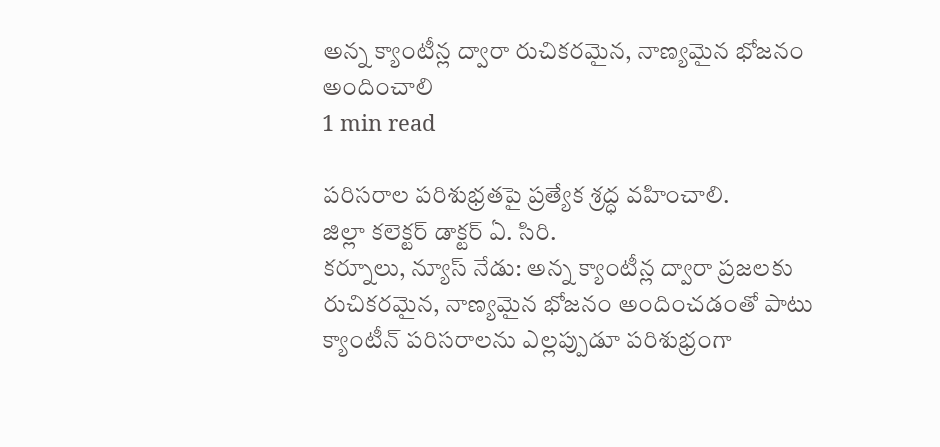అన్న క్యాంటీన్ల ద్వారా రుచికరమైన, నాణ్యమైన భోజనం అందించాలి
1 min read

పరిసరాల పరిశుభ్రతపై ప్రత్యేక శ్రద్ధ వహించాలి.
జిల్లా కలెక్టర్ డాక్టర్ ఏ. సిరి.
కర్నూలు, న్యూస్ నేడు: అన్న క్యాంటీన్ల ద్వారా ప్రజలకు రుచికరమైన, నాణ్యమైన భోజనం అందించడంతో పాటు క్యాంటీన్ పరిసరాలను ఎల్లప్పుడూ పరిశుభ్రంగా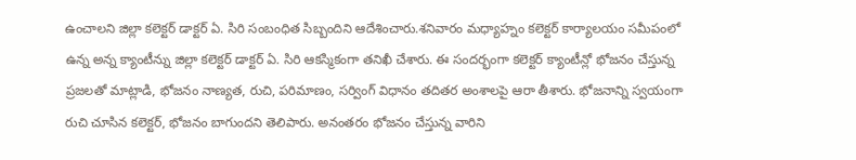ఉంచాలని జిల్లా కలెక్టర్ డాక్టర్ ఏ. సిరి సంబంధిత సిబ్బందిని ఆదేశించారు.శనివారం మధ్యాహ్నం కలెక్టర్ కార్యాలయం సమీపంలో ఉన్న అన్న క్యాంటీన్ను జిల్లా కలెక్టర్ డాక్టర్ ఏ. సిరి ఆకస్మికంగా తనిఖీ చేశారు. ఈ సందర్భంగా కలెక్టర్ క్యాంటీన్లో భోజనం చేస్తున్న ప్రజలతో మాట్లాడి, భోజనం నాణ్యత, రుచి, పరిమాణం, సర్వింగ్ విధానం తదితర అంశాలపై ఆరా తీశారు. భోజనాన్ని స్వయంగా రుచి చూసిన కలెక్టర్, భోజనం బాగుందని తెలిపారు. అనంతరం భోజనం చేస్తున్న వారిని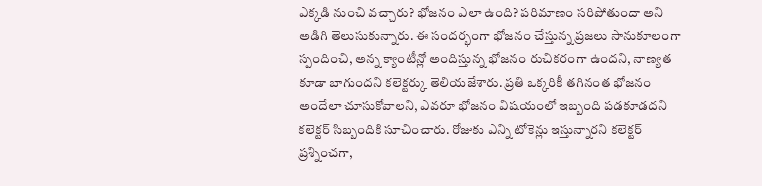ఎక్కడి నుంచి వచ్చారు? భోజనం ఎలా ఉంది? పరిమాణం సరిపోతుందా అని అడిగి తెలుసుకున్నారు. ఈ సందర్భంగా భోజనం చేస్తున్న ప్రజలు సానుకూలంగా స్పందించి, అన్న క్యాంటీన్లో అందిస్తున్న భోజనం రుచికరంగా ఉందని, నాణ్యత కూడా బాగుందని కలెక్టర్కు తెలియజేశారు. ప్రతి ఒక్కరికీ తగినంత భోజనం అందేలా చూసుకోవాలని, ఎవరూ భోజనం విషయంలో ఇబ్బంది పడకూడదని కలెక్టర్ సిబ్బందికి సూచించారు. రోజుకు ఎన్ని టోకెన్లు ఇస్తున్నారని కలెక్టర్ ప్రశ్నించగా,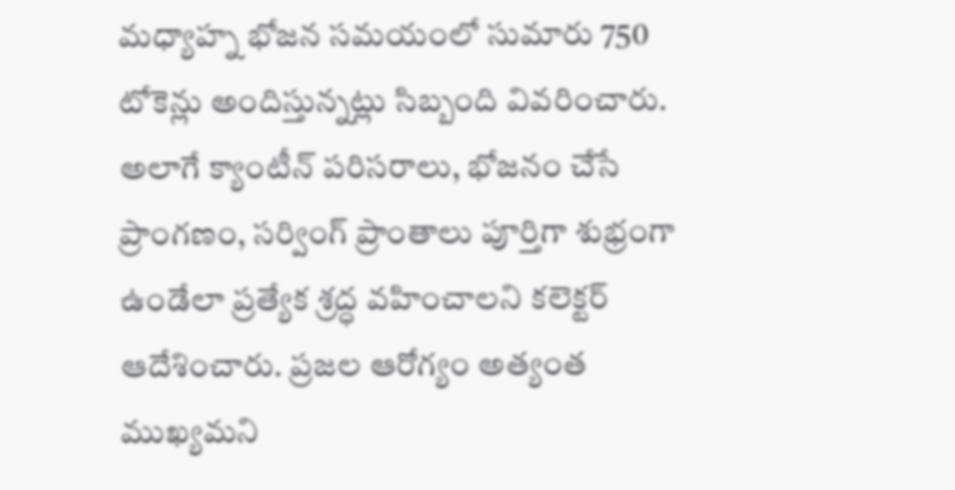మధ్యాహ్న భోజన సమయంలో సుమారు 750 టోకెన్లు అందిస్తున్నట్లు సిబ్బంది వివరించారు. అలాగే క్యాంటీన్ పరిసరాలు, భోజనం చేసే ప్రాంగణం, సర్వింగ్ ప్రాంతాలు పూర్తిగా శుభ్రంగా ఉండేలా ప్రత్యేక శ్రద్ధ వహించాలని కలెక్టర్ ఆదేశించారు. ప్రజల ఆరోగ్యం అత్యంత ముఖ్యమని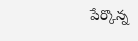పేర్కొన్న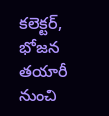కలెక్టర్, భోజన తయారీ నుంచి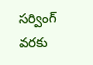సర్వింగ్ వరకు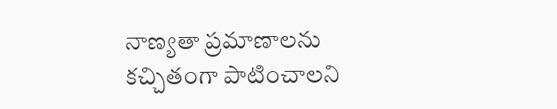నాణ్యతా ప్రమాణాలను కచ్చితంగా పాటించాలని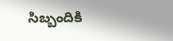సిబ్బందికి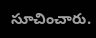సూచించారు.